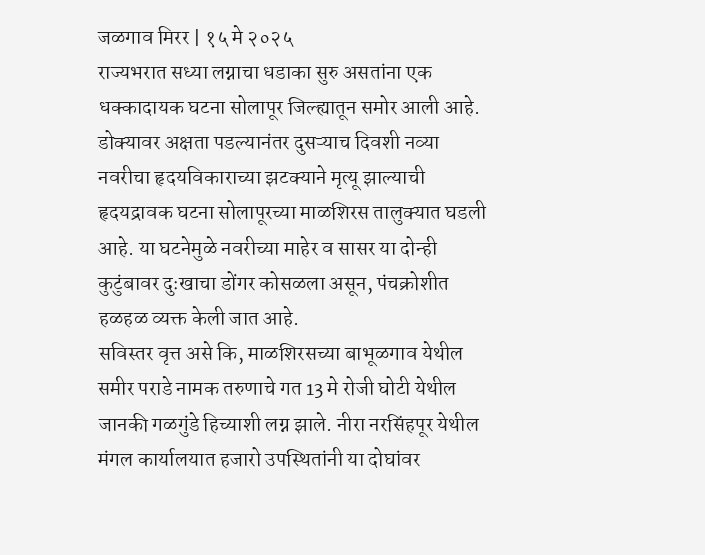जळगाव मिरर | १५ मे २०२५
राज्यभरात सध्या लग्नाचा धडाका सुरु असतांना एक धक्कादायक घटना सोलापूर जिल्ह्यातून समोर आली आहे. डोक्यावर अक्षता पडल्यानंतर दुसऱ्याच दिवशी नव्या नवरीचा हृदयविकाराच्या झटक्याने मृत्यू झाल्याची हृदयद्रावक घटना सोलापूरच्या माळशिरस तालुक्यात घडली आहे. या घटनेमुळे नवरीच्या माहेर व सासर या दोन्ही कुटुंबावर दुःखाचा डोंगर कोसळला असून, पंचक्रोशीत हळहळ व्यक्त केली जात आहे.
सविस्तर वृत्त असे कि, माळशिरसच्या बाभूळगाव येथील समीर पराडे नामक तरुणाचे गत 13 मे रोजी घोटी येथील जानकी गळगुंडे हिच्याशी लग्न झाले. नीरा नरसिंहपूर येथील मंगल कार्यालयात हजारो उपस्थितांनी या दोघांवर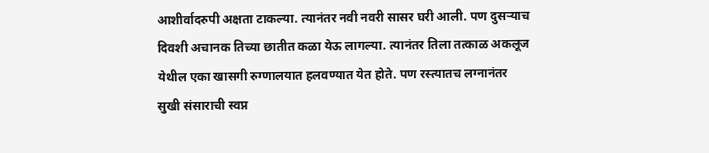आशीर्वादरुपी अक्षता टाकल्या. त्यानंतर नवी नवरी सासर घरी आली. पण दुसऱ्याच दिवशी अचानक तिच्या छातीत कळा येऊ लागल्या. त्यानंतर तिला तत्काळ अकलूज येथील एका खासगी रुग्णालयात हलवण्यात येत होते. पण रस्त्यातच लग्नानंतर सुखी संसाराची स्वप्न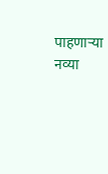पाहणाऱ्या नव्या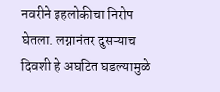नवरीने इहलोकीचा निरोप घेतला. लग्नानंतर दुसऱ्याच दिवशी हे अघटित घडल्यामुळे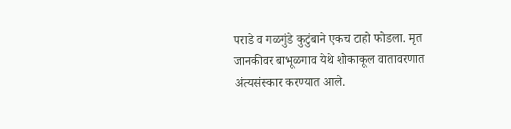पराडे व गळगुंडे कुटुंबाने एकच टाहो फोडला. मृत जानकीवर बाभूळगाव येथे शोकाकूल वातावरणात अंत्यसंस्कार करण्यात आले.